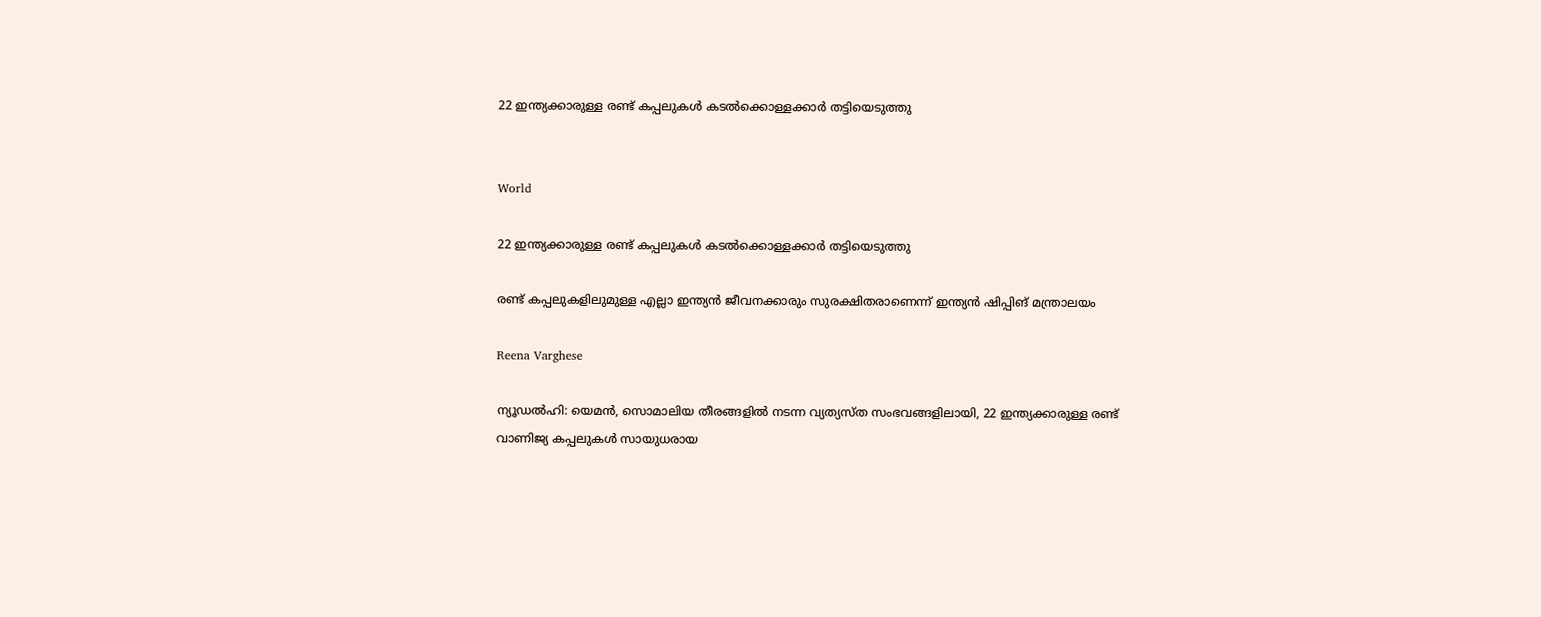22 ഇന്ത്യക്കാരുള്ള രണ്ട് കപ്പലുകള്‍ കടല്‍ക്കൊള്ളക്കാര്‍ തട്ടിയെടുത്തു


World

22 ഇന്ത്യക്കാരുള്ള രണ്ട് കപ്പലുകള്‍ കടല്‍ക്കൊള്ളക്കാര്‍ തട്ടിയെടുത്തു

രണ്ട് കപ്പലുകളിലുമുള്ള എല്ലാ ഇന്ത്യന്‍ ജീവനക്കാരും സുരക്ഷിതരാണെന്ന് ഇന്ത്യന്‍ ഷിപ്പിങ് മന്ത്രാലയം

Reena Varghese

ന്യൂഡല്‍ഹി: യെമന്‍, സൊമാലിയ തീരങ്ങളില്‍ നടന്ന വ്യത്യസ്ത സംഭവങ്ങളിലായി, 22 ഇന്ത്യക്കാരുള്ള രണ്ട് വാണിജ്യ കപ്പലുകള്‍ സായുധരായ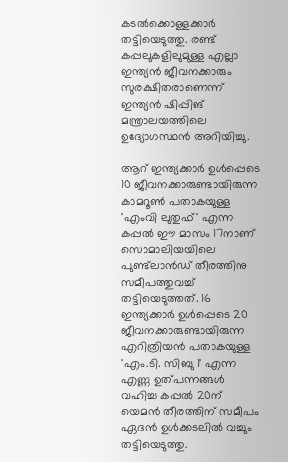കടല്‍ക്കൊള്ളക്കാര്‍ തട്ടിയെടുത്തു. രണ്ട് കപ്പലുകളിലുമുള്ള എല്ലാ ഇന്ത്യന്‍ ജീവനക്കാരും സുരക്ഷിതരാണെന്ന് ഇന്ത്യന്‍ ഷിപ്പിങ് മന്ത്രാലയത്തിലെ ഉദ്യോഗസ്ഥന്‍ അറിയിച്ചു.

ആറ് ഇന്ത്യക്കാര്‍ ഉള്‍പ്പെടെ 10 ജീവനക്കാരുണ്ടായിരുന്ന കാമറൂണ്‍ പതാകയുള്ള 'എംവി ലുതുഫ്' എന്ന കപ്പല്‍ ഈ മാസം 17നാണ് സൊമാലിയയിലെ പുണ്ട്‌ലാന്‍ഡ് തീരത്തിനു സമീപത്തുവച്ച് തട്ടിയെടുത്തത്. 16 ഇന്ത്യക്കാര്‍ ഉള്‍പ്പെടെ 20 ജീവനക്കാരുണ്ടായിരുന്ന എറിത്രിയന്‍ പതാകയുള്ള 'എം.ടി. സിബു 1' എന്ന എണ്ണ ഉത്പന്നങ്ങള്‍ വഹിച്ച കപ്പല്‍ 20ന് യെമന്‍ തീരത്തിന് സമീപം ഏദന്‍ ഉള്‍ക്കടലില്‍ വച്ചും തട്ടിയെടുത്തു.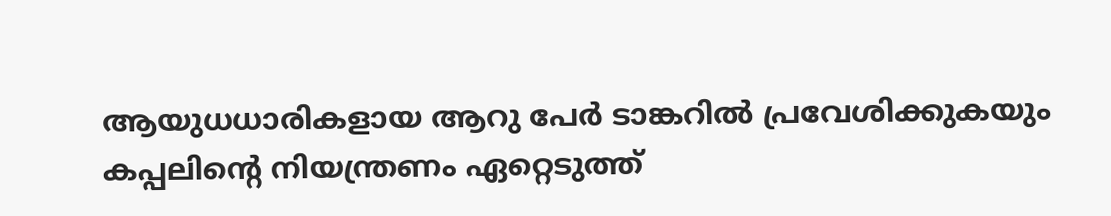ആയുധധാരികളായ ആറു പേര്‍ ടാങ്കറില്‍ പ്രവേശിക്കുകയും കപ്പലിന്‍റെ നിയന്ത്രണം ഏറ്റെടുത്ത്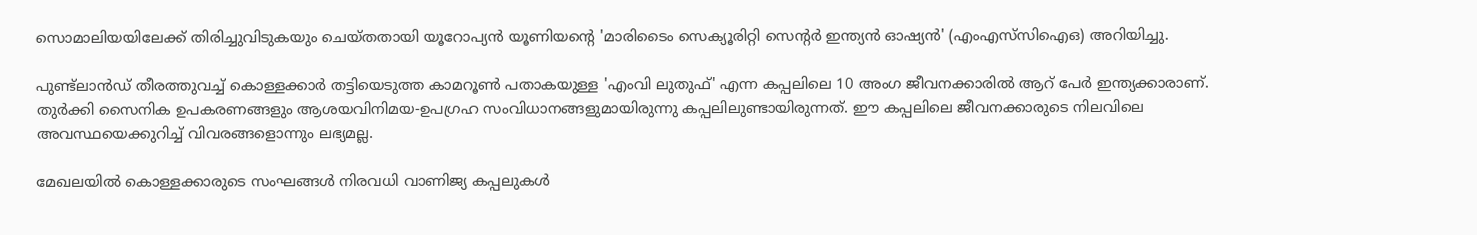സൊമാലിയയിലേക്ക് തിരിച്ചുവിടുകയും ചെയ്തതായി യൂറോപ്യന്‍ യൂണിയന്‍റെ 'മാരിടൈം സെക്യൂരിറ്റി സെന്റര്‍ ഇന്ത്യന്‍ ഓഷ്യന്‍' (എംഎസ്‌സിഐഒ) അറിയിച്ചു.

പുണ്ട്‌ലാന്‍ഡ് തീരത്തുവച്ച് കൊള്ളക്കാര്‍ തട്ടിയെടുത്ത കാമറൂണ്‍ പതാകയുള്ള 'എംവി ലുതുഫ്' എന്ന കപ്പലിലെ 10 അംഗ ജീവനക്കാരില്‍ ആറ് പേര്‍ ഇന്ത്യക്കാരാണ്. തുര്‍ക്കി സൈനിക ഉപകരണങ്ങളും ആശയവിനിമയ-ഉപഗ്രഹ സംവിധാനങ്ങളുമായിരുന്നു കപ്പലിലുണ്ടായിരുന്നത്. ഈ കപ്പലിലെ ജീവനക്കാരുടെ നിലവിലെ അവസ്ഥയെക്കുറിച്ച് വിവരങ്ങളൊന്നും ലഭ്യമല്ല.

മേഖലയില്‍ കൊള്ളക്കാരുടെ സംഘങ്ങള്‍ നിരവധി വാണിജ്യ കപ്പലുകള്‍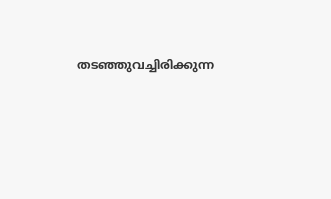തടഞ്ഞുവച്ചിരിക്കുന്ന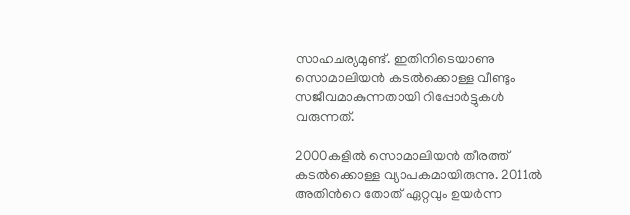സാഹചര്യമുണ്ട്. ഇതിനിടെയാണു സൊമാലിയന്‍ കടല്‍ക്കൊള്ള വീണ്ടും സജീവമാകുന്നതായി റിപ്പോര്‍ട്ടുകള്‍ വരുന്നത്.

2000കളില്‍ സൊമാലിയന്‍ തീരത്ത് കടല്‍ക്കൊള്ള വ്യാപകമായിരുന്നു. 2011ല്‍ അതിന്‍റെ തോത് ഏറ്റവും ഉയര്‍ന്ന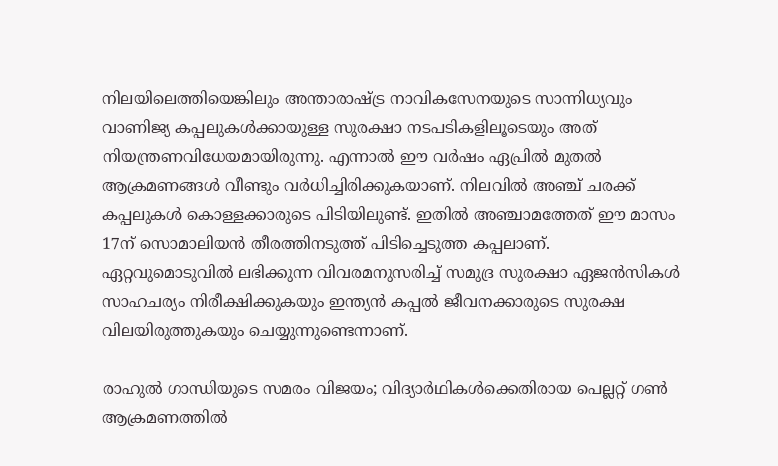നിലയിലെത്തിയെങ്കിലും അന്താരാഷ്‌ട്ര നാവികസേനയുടെ സാന്നിധ്യവും വാണിജ്യ കപ്പലുകള്‍ക്കായുള്ള സുരക്ഷാ നടപടികളിലൂടെയും അത് നിയന്ത്രണവിധേയമായിരുന്നു. എന്നാല്‍ ഈ വര്‍ഷം ഏപ്രില്‍ മുതല്‍ ആക്രമണങ്ങള്‍ വീണ്ടും വര്‍ധിച്ചിരിക്കുകയാണ്. നിലവില്‍ അഞ്ച് ചരക്ക് കപ്പലുകള്‍ കൊള്ളക്കാരുടെ പിടിയിലുണ്ട്. ഇതില്‍ അഞ്ചാമത്തേത് ഈ മാസം 17ന് സൊമാലിയന്‍ തീരത്തിനടുത്ത് പിടിച്ചെടുത്ത കപ്പലാണ്. ഏറ്റവുമൊടുവില്‍ ലഭിക്കുന്ന വിവരമനുസരിച്ച് സമുദ്ര സുരക്ഷാ ഏജന്‍സികള്‍ സാഹചര്യം നിരീക്ഷിക്കുകയും ഇന്ത്യന്‍ കപ്പല്‍ ജീവനക്കാരുടെ സുരക്ഷ വിലയിരുത്തുകയും ചെയ്യുന്നുണ്ടെന്നാണ്.

രാഹുൽ ഗാന്ധിയുടെ സമരം വിജയം; വിദ‍്യാർഥികൾക്കെതിരായ പെല്ലറ്റ് ഗൺ ആക്രമണത്തിൽ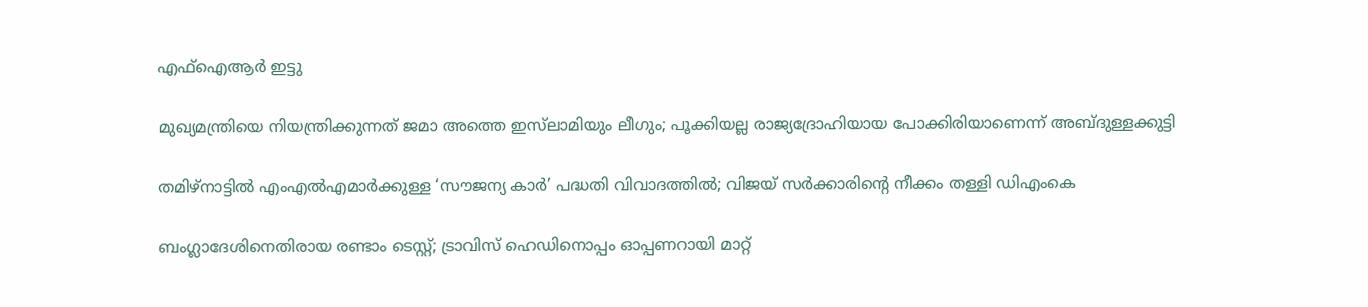എഫ്ഐആർ ഇട്ടു

മുഖ‍്യമന്ത്രിയെ നിയന്ത്രിക്കുന്നത് ജമാ അത്തെ ഇസ്‌ലാമിയും ലീഗും; പൂക്കിയല്ല രാജ‍്യദ്രോഹിയായ പോക്കിരിയാണെന്ന് അബ്ദുള്ളക്കുട്ടി

തമിഴ്നാട്ടിൽ എംഎൽഎമാർക്കുള്ള ‘സൗജന്യ കാർ’ പദ്ധതി വിവാദത്തിൽ; വിജയ് സർക്കാരിന്‍റെ നീക്കം തള്ളി ഡിഎംകെ

ബംഗ്ലാദേശിനെതിരായ രണ്ടാം ടെസ്റ്റ്; ട്രാവിസ് ഹെഡിനൊപ്പം ഓപ്പണറായി മാറ്റ്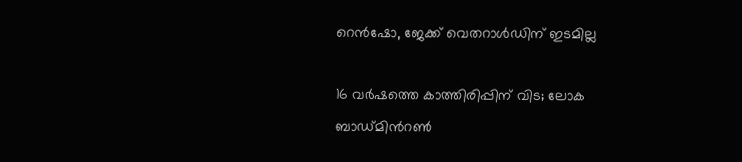റെൻഷോ, ജേക്ക് വെതറാൾഡിന് ഇടമില്ല

16 വർഷത്തെ കാത്തിരിപ്പിന് വിട; ലോക ബാഡ്മിന്‍റൺ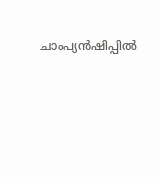ചാംപ‍്യൻഷിപ്പിൽ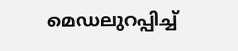മെഡലുറപ്പിച്ച്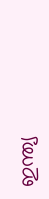ഇന്ത‍്യ